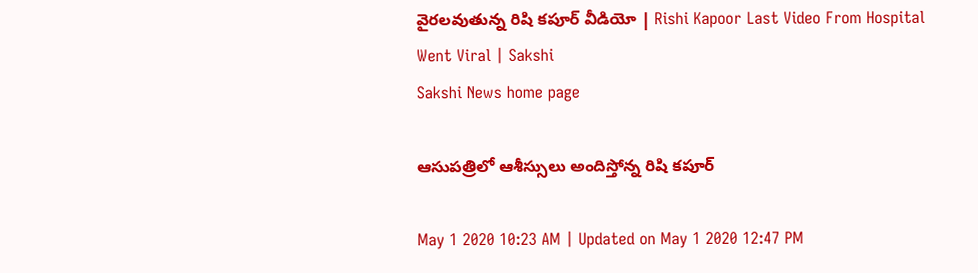వైర‌ల‌వుతున్న రిషి కపూర్ వీడియో | Rishi Kapoor Last Video From Hospital Went Viral | Sakshi
Sakshi News home page

ఆసుప‌త్రిలో ఆశీస్సులు అందిస్తోన్న‌ రిషి క‌పూర్

May 1 2020 10:23 AM | Updated on May 1 2020 12:47 PM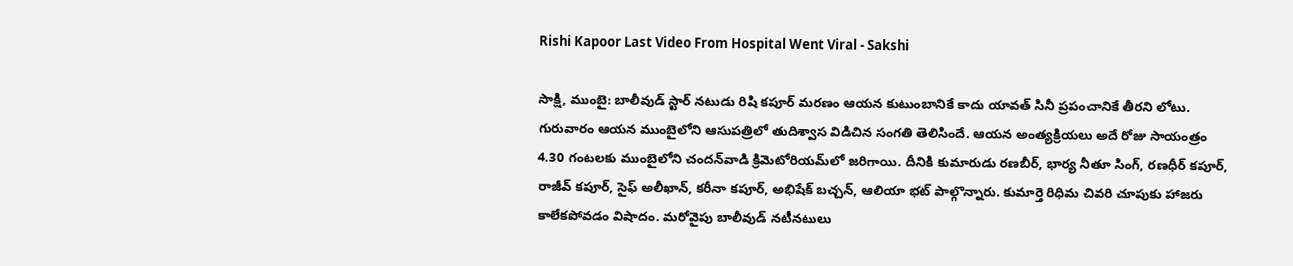Rishi Kapoor Last Video From Hospital Went Viral - Sakshi

సాక్షి, ముంబై: బాలీవుడ్ స్టార్ న‌టుడు రిషి క‌పూర్ మ‌ర‌ణం ఆయ‌న కుటుంబానికే కాదు యావ‌త్ సినీ ప్ర‌పంచానికే తీర‌ని లోటు. గురువారం ఆయ‌న ముంబైలోని ఆసుప‌త్రిలో తుదిశ్వాస విడిచిన సంగ‌తి తెలిసిందే. ఆయ‌న అంత్యక్రియలు అదే రోజు సాయంత్రం 4.30 గంటలకు ముంబైలోని చందన్‌వాడి క్రిమెటోరియమ్‌లో జరిగాయి. దీనికి కుమారుడు రణబీర్, భార్య నీతూ సింగ్, రణధీర్‌ కపూర్, రాజీవ్‌ కపూర్, సైఫ్‌ అలీఖాన్, కరీనా కపూర్, అభిషేక్‌ బచ్చన్, ఆలియా భట్ పాల్గొన్నారు. కుమార్తె రిధిమ చివరి చూపుకు హాజరు కాలేకపోవడం విషాదం. మ‌రోవైపు బాలీవుడ్ న‌టీన‌టులు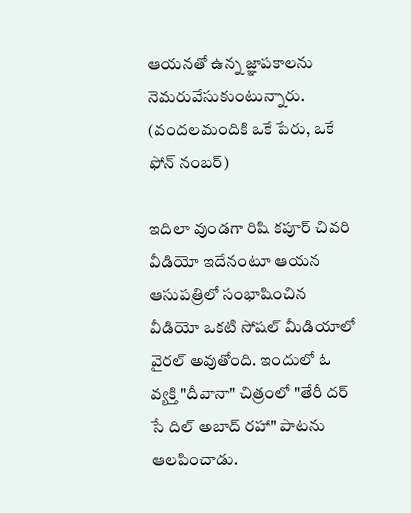ఆయ‌న‌తో ఉన్న జ్ఞాప‌కాల‌ను నెమ‌రువేసుకుంటున్నారు. (వంద‌ల‌మందికి ఒకే పేరు, ఒకే ఫోన్ నంబ‌ర్)

ఇదిలా వుండ‌గా రిషి క‌పూర్ చివ‌రి వీడియో ఇదేనంటూ ఆయ‌న ఆసుప‌త్రిలో సంభాషించిన వీడియో ఒక‌టి సోష‌ల్ మీడియాలో వైర‌ల్ అవుతోంది. ఇందులో ఓ వ్య‌క్తి "దీవానా" చిత్రంలో "తేరీ ద‌ర్ సే దిల్ అబాద్ ర‌హా" పాట‌ను ఆల‌పించాడు.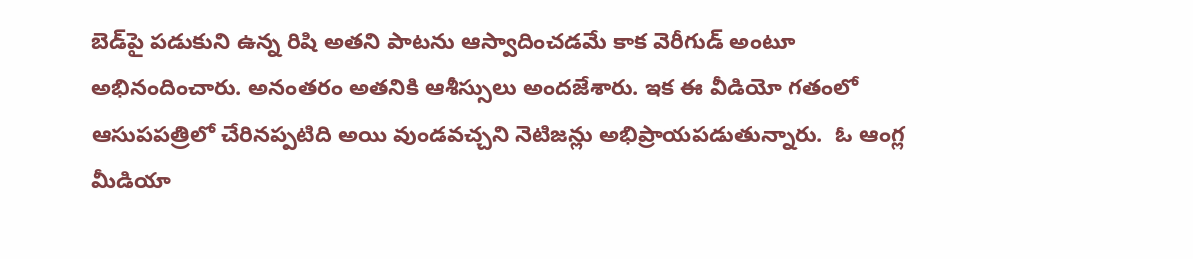బెడ్‌పై ప‌డుకుని ఉన్న‌ రిషి అత‌ని పాట‌ను ఆస్వాదించ‌డ‌మే కాక వెరీగుడ్ అంటూ అభినందించారు. అనంత‌రం అత‌నికి ఆశీస్సులు అంద‌జేశారు. ఇక ఈ వీడియో గ‌తంలో ఆసుపప‌త్రిలో చేరిన‌ప్ప‌టిది అయి వుండ‌వ‌చ్చని నెటిజ‌న్లు అభిప్రాయ‌ప‌డుతున్నారు.  ఓ ఆంగ్ల మీడియా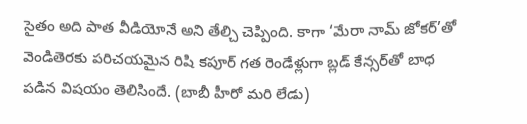సైతం అది పాత వీడియోనే అని తేల్చి చెప్పింది. కాగా ‘మేరా నామ్‌ జోకర్‌’తో వెండితెర‌కు ప‌రిచ‌య‌మైన రిషి క‌పూర్‌ గత రెండేళ్లుగా బ్లడ్‌ కేన్సర్‌తో బాధ పడిన విష‌యం తెలిసిందే. (బాబీ హీరో మరి లేడు)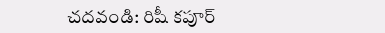చ‌ద‌వండి: రిషీ కపూర్‌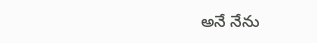అనే నేను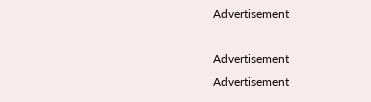Advertisement

Advertisement
Advertisement